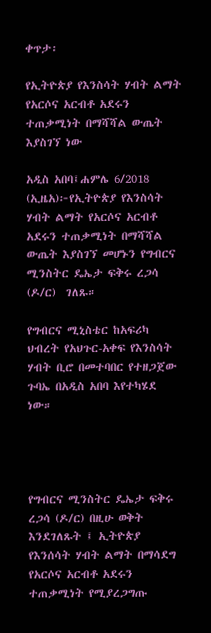ቀጥታ፡

የኢትዮጵያ የእንስሳት ሃብት ልማት የአርሶና አርብቶ አደሩን ተጠቃሚነት በማሻሻል ውጤት እያስገኘ ነው

አዲስ አበባ፤ሐምሌ 6/2018 (ኢዜአ)፦የኢትዮጵያ የእንስሳት ሃብት ልማት የአርሶና አርብቶ አደሩን ተጠቃሚነት በማሻሻል ውጤት እያስገኘ መሆኑን የግብርና ሚንስትር ዴኤታ ፍቅሩ ረጋሳ (ዶ/ር)  ገለጹ።

የግብርና ሚኒስቴር ከአፍሪካ ህብረት የአህጉር-አቀፍ የእንስሳት ሃብት ቢሮ በመተባበር የተዘጋጀው ጉባኤ በአዲስ አበባ እየተካሄደ ነው።




የግብርና ሚንስትር ዴኤታ ፍቅሩ ረጋሳ (ዶ/ር) በዚሁ ወቅት እንደገለጹት ፤ ኢትዮጵያ የእንሰሳት ሃብት ልማት በማሳደግ የአርሶና አርብቶ አደሩን ተጠቃሚነት የሚያረጋግጡ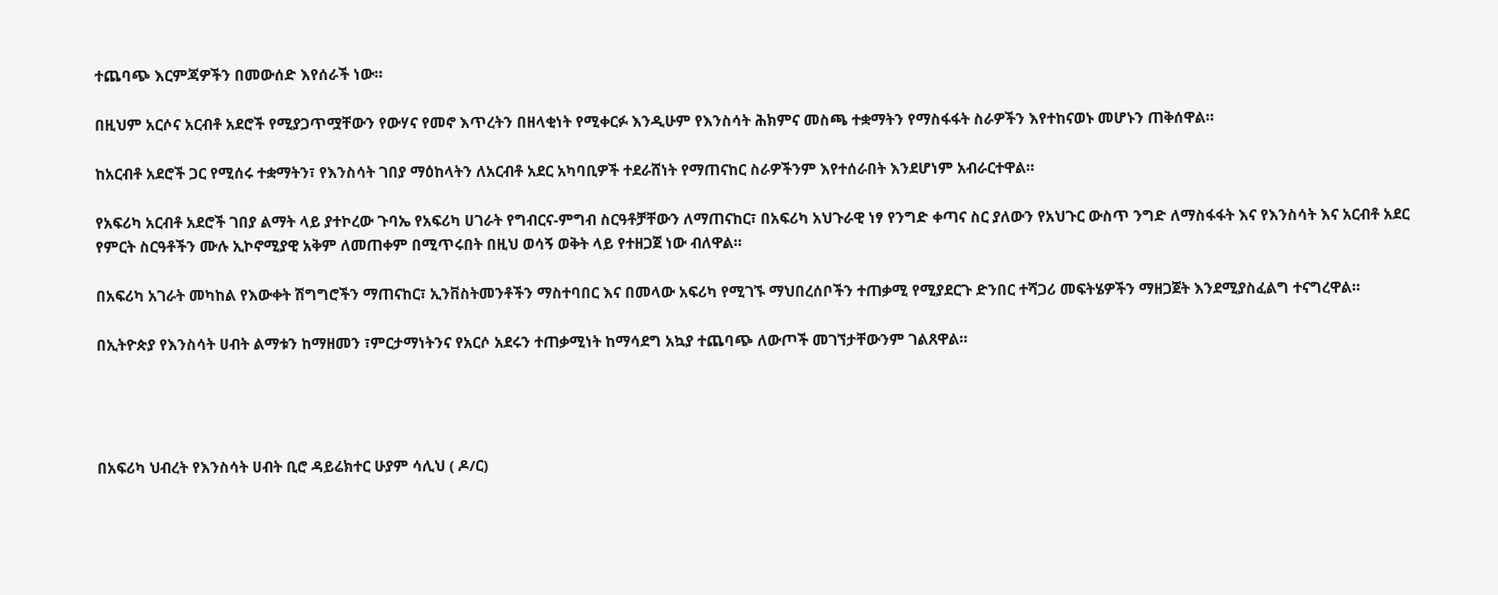ተጨባጭ እርምጃዎችን በመውሰድ እየሰራች ነው።

በዚህም አርሶና አርብቶ አደሮች የሚያጋጥሟቸውን የውሃና የመኖ እጥረትን በዘላቂነት የሚቀርፉ እንዲሁም የእንስሳት ሕክምና መስጫ ተቋማትን የማስፋፋት ስራዎችን እየተከናወኑ መሆኑን ጠቅሰዋል።

ከአርብቶ አደሮች ጋር የሚሰሩ ተቋማትን፣ የእንስሳት ገበያ ማዕከላትን ለአርብቶ አደር አካባቢዎች ተደራሸነት የማጠናከር ስራዎችንም እየተሰራበት እንደሆነም አብራርተዋል።

የአፍሪካ አርብቶ አደሮች ገበያ ልማት ላይ ያተኮረው ጉባኤ የአፍሪካ ሀገራት የግብርና-ምግብ ስርዓቶቻቸውን ለማጠናከር፣ በአፍሪካ አህጉራዊ ነፃ የንግድ ቀጣና ስር ያለውን የአህጉር ውስጥ ንግድ ለማስፋፋት እና የእንስሳት እና አርብቶ አደር የምርት ስርዓቶችን ሙሉ ኢኮኖሚያዊ አቅም ለመጠቀም በሚጥሩበት በዚህ ወሳኝ ወቅት ላይ የተዘጋጀ ነው ብለዋል።

በአፍሪካ አገራት መካከል የእውቀት ሽግግሮችን ማጠናከር፣ ኢንቨስትመንቶችን ማስተባበር እና በመላው አፍሪካ የሚገኙ ማህበረሰቦችን ተጠቃሚ የሚያደርጉ ድንበር ተሻጋሪ መፍትሄዎችን ማዘጋጀት እንደሚያስፈልግ ተናግረዋል።

በኢትዮጵያ የእንስሳት ሀብት ልማቱን ከማዘመን ፣ምርታማነትንና የአርሶ አደሩን ተጠቃሚነት ከማሳደግ አኳያ ተጨባጭ ለውጦች መገኘታቸውንም ገልጸዋል።




በአፍሪካ ህብረት የእንስሳት ሀብት ቢሮ ዳይሬክተር ሁያም ሳሊህ ( ዶ/ር)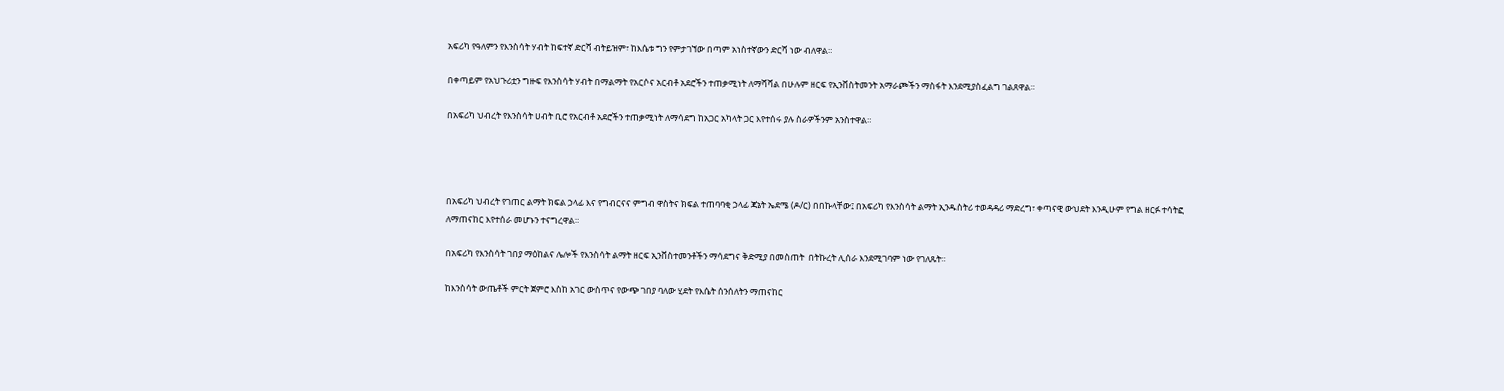አፍሪካ የዓለምን የእንስሳት ሃብት ከፍተኛ ድርሻ ብትይዝም፣ ከእሴቱ ግን የምታገኘው በጣም አነስተኛውን ድርሻ ነው ብለዋል።

በቀጣይም የአህጉሪቷን ግዙፍ የእንስሳት ሃብት በማልማት የአርሶና አርብቶ አደሮችን ተጠቃሚነት ለማሻሻል በሁሉም ዘርፍ የኢንቨስትመንት አማራጮችን ማስፋት እንደሚያስፈልግ ገልጸዋል።

በአፍሪካ ህብረት የእንስሳት ሀብት ቢሮ የአርብቶ አደሮችን ተጠቃሚነት ለማሳደግ ከአጋር አካላት ጋር እየተሰሩ ያሉ ስራዎችንም አንስተዋል።




በአፍሪካ ህብረት የገጠር ልማት ክፍል ኃላፊ እና የግብርናና ምግብ ዋስትና ክፍል ተጠባባቂ ኃላፊ ጃኔት ኤደሜ (ዶ/ር) በበኩላቸው፤ በአፍሪካ የእንስሳት ልማት ኢንዱስትሪ ተወዳዳሪ ማድረግ፣ ቀጣናዊ ውህደት እንዲሁም የግል ዘርፉ ተሳትፎ ለማጠናከር እየተሰራ መሆኑን ተናግረዋል።

በአፍሪካ የእንስሳት ገበያ ማዕከልና ሌሎች የእንስሳት ልማት ዘርፍ ኢንቨስተመንቶችን ማሳደግና ቅድሚያ በመስጠት  በትኩረት ሊሰራ እንደሚገባም ነው የገለጹት።

ከእንስሳት ውጤቶች ምርት ጀምሮ እስከ አገር ውስጥና የውጭ ገበያ ባለው ሂደት የእሴት ሰንሰለትን ማጠናከር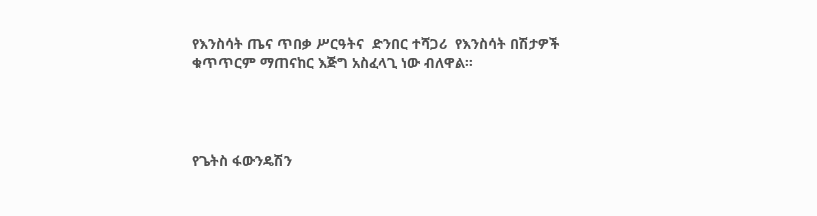የእንስሳት ጤና ጥበቃ ሥርዓትና  ድንበር ተሻጋሪ  የእንስሳት በሽታዎች ቁጥጥርም ማጠናከር እጅግ አስፈላጊ ነው ብለዋል።




የጌትስ ፋውንዴሽን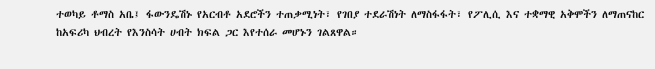ተወካይ ቶማስ አቤ፤ ፋውንዴሽኑ የአርብቶ አደሮችን ተጠቃሚነት፣ የገበያ ተደራሽነት ለማስፋፋት፣ የፖሊሲ እና ተቋማዊ አቅሞችን ለማጠናከር ከአፍሪካ ህብረት የእንስሳት ሀብት ክፍል ጋር እየተሰራ መሆኑን ገልጸዋል።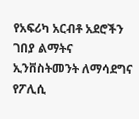የአፍሪካ አርብቶ አደሮችን  ገበያ ልማትና  ኢንቨስትመንት ለማሳደግና  የፖሊሲ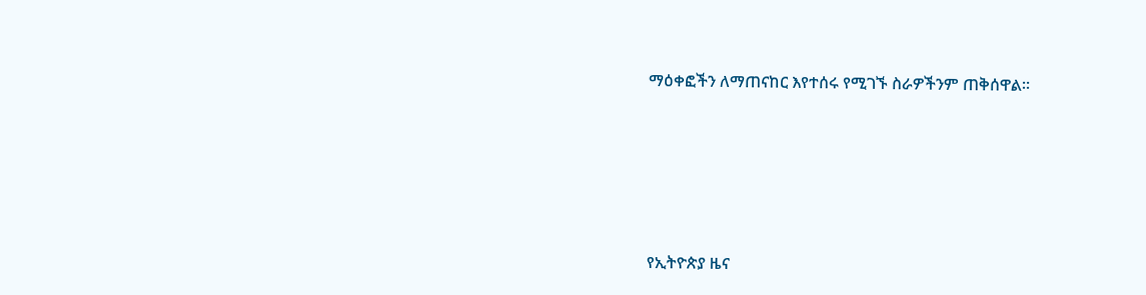ማዕቀፎችን ለማጠናከር እየተሰሩ የሚገኙ ስራዎችንም ጠቅሰዋል።





የኢትዮጵያ ዜና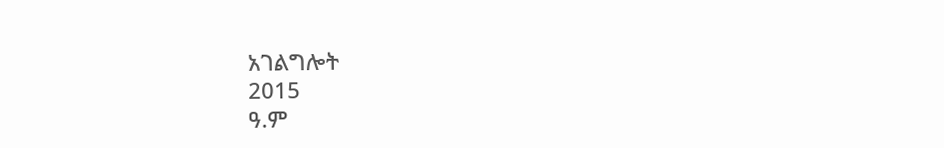አገልግሎት
2015
ዓ.ም